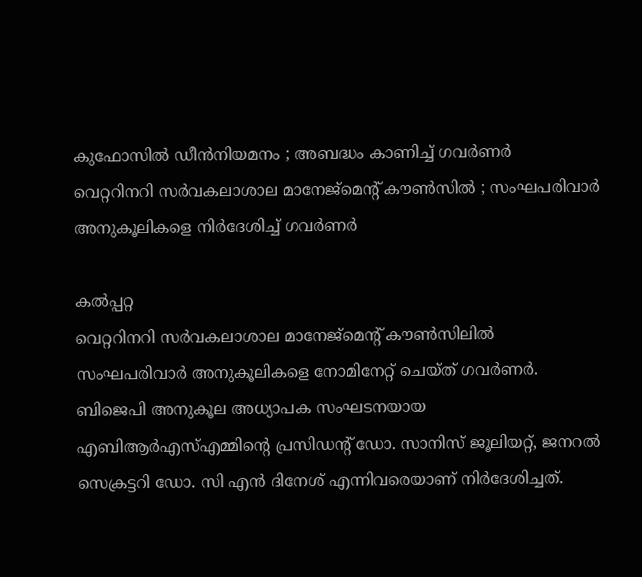കുഫോസിൽ ഡീൻനിയമനം ; അബദ്ധം കാണിച്ച് ഗവർണർ
വെറ്ററിനറി സർവകലാശാല മാനേജ്മെന്റ് കൗൺസിൽ ; സംഘപരിവാർ അനുകൂലികളെ നിർദേശിച്ച് ഗവർണർ

കൽപ്പറ്റ
വെറ്ററിനറി സർവകലാശാല മാനേജ്മെന്റ് കൗൺസിലിൽ സംഘപരിവാർ അനുകൂലികളെ നോമിനേറ്റ് ചെയ്ത് ഗവർണർ. ബിജെപി അനുകൂല അധ്യാപക സംഘടനയായ എബിആർഎസ്എമ്മിന്റെ പ്രസിഡന്റ് ഡോ. സാനിസ് ജൂലിയറ്റ്, ജനറൽ സെക്രട്ടറി ഡോ. സി എൻ ദിനേശ് എന്നിവരെയാണ് നിർദേശിച്ചത്.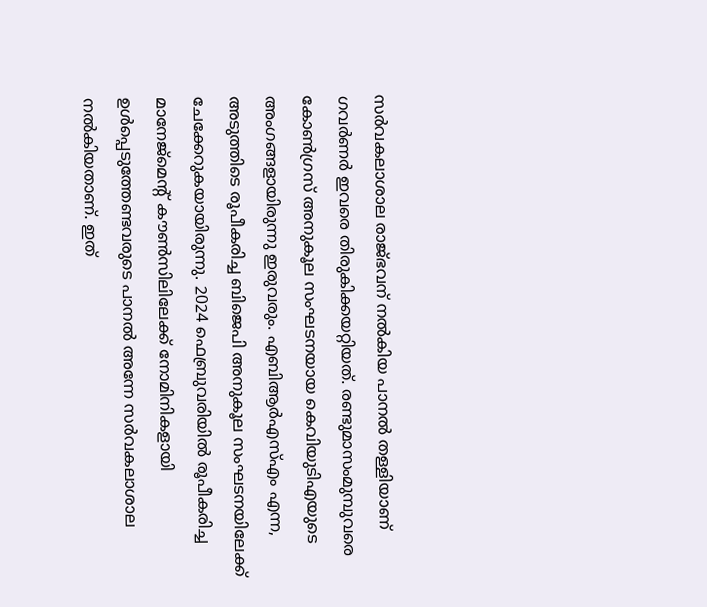സർവകലാശാല രാജ്ഭവന് നൽകിയ പാനൽ തള്ളിയാണ് ഗവർണർ ഇവരെ തിരുകിക്കയറ്റിയത്. രണ്ടുമാസംമുമ്പുവരെ കോൺഗ്രസ് അനുകൂല സംഘടനയായ കെവിയുടിഎയുടെ അംഗങ്ങളായിരുന്നു ഇരുവരും. എബിആർഎസ്എം എന്ന, അടുത്തിടെ രൂപീകരിച്ച ബിജെപി അനുകൂല സംഘടനയിലേക്ക് ചേക്കേറുകയായിരുന്നു. 2024 ഫെബ്രുവരിയിൽ രൂപീകരിച്ച മാനേജ്മെന്റ് കൗൺസിലിലേക്ക് നോമിനികളായി ഉൾപ്പെടുത്തേണ്ടവരുടെ പാനൽ അന്നേ സർവകലാശാല നൽകിയതാണ്. ഇത്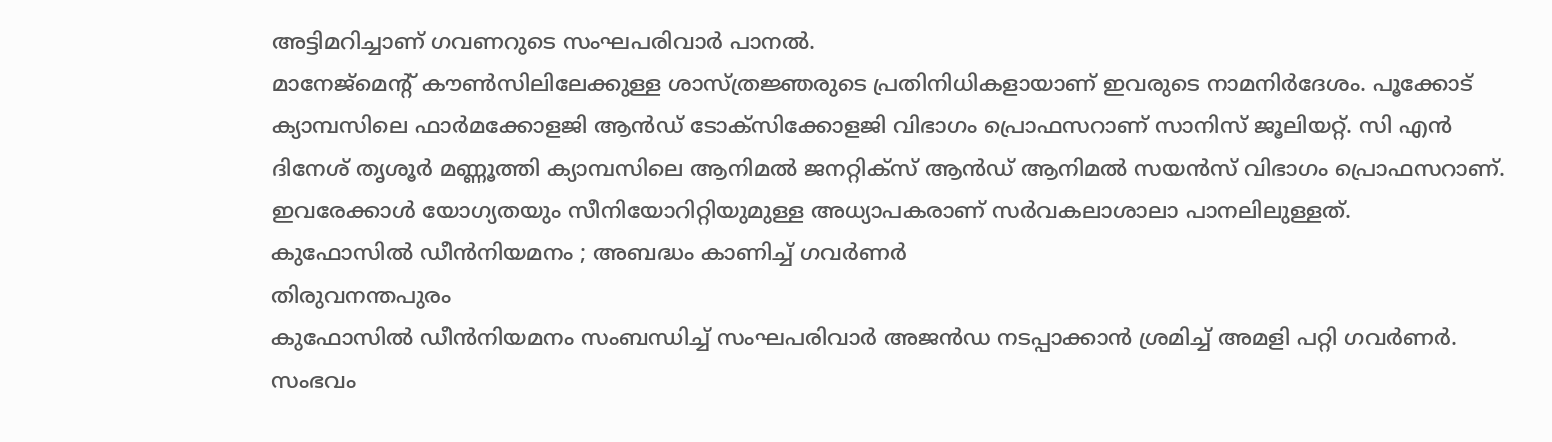അട്ടിമറിച്ചാണ് ഗവണറുടെ സംഘപരിവാർ പാനൽ.
മാനേജ്മെന്റ് കൗൺസിലിലേക്കുള്ള ശാസ്ത്രജ്ഞരുടെ പ്രതിനിധികളായാണ് ഇവരുടെ നാമനിർദേശം. പൂക്കോട് ക്യാമ്പസിലെ ഫാർമക്കോളജി ആൻഡ് ടോക്സിക്കോളജി വിഭാഗം പ്രൊഫസറാണ് സാനിസ് ജൂലിയറ്റ്. സി എൻ ദിനേശ് തൃശൂർ മണ്ണൂത്തി ക്യാമ്പസിലെ ആനിമൽ ജനറ്റിക്സ് ആൻഡ് ആനിമൽ സയൻസ് വിഭാഗം പ്രൊഫസറാണ്. ഇവരേക്കാൾ യോഗ്യതയും സീനിയോറിറ്റിയുമുള്ള അധ്യാപകരാണ് സർവകലാശാലാ പാനലിലുള്ളത്.
കുഫോസിൽ ഡീൻനിയമനം ; അബദ്ധം കാണിച്ച് ഗവർണർ
തിരുവനന്തപുരം
കുഫോസിൽ ഡീൻനിയമനം സംബന്ധിച്ച് സംഘപരിവാർ അജൻഡ നടപ്പാക്കാൻ ശ്രമിച്ച് അമളി പറ്റി ഗവർണർ. സംഭവം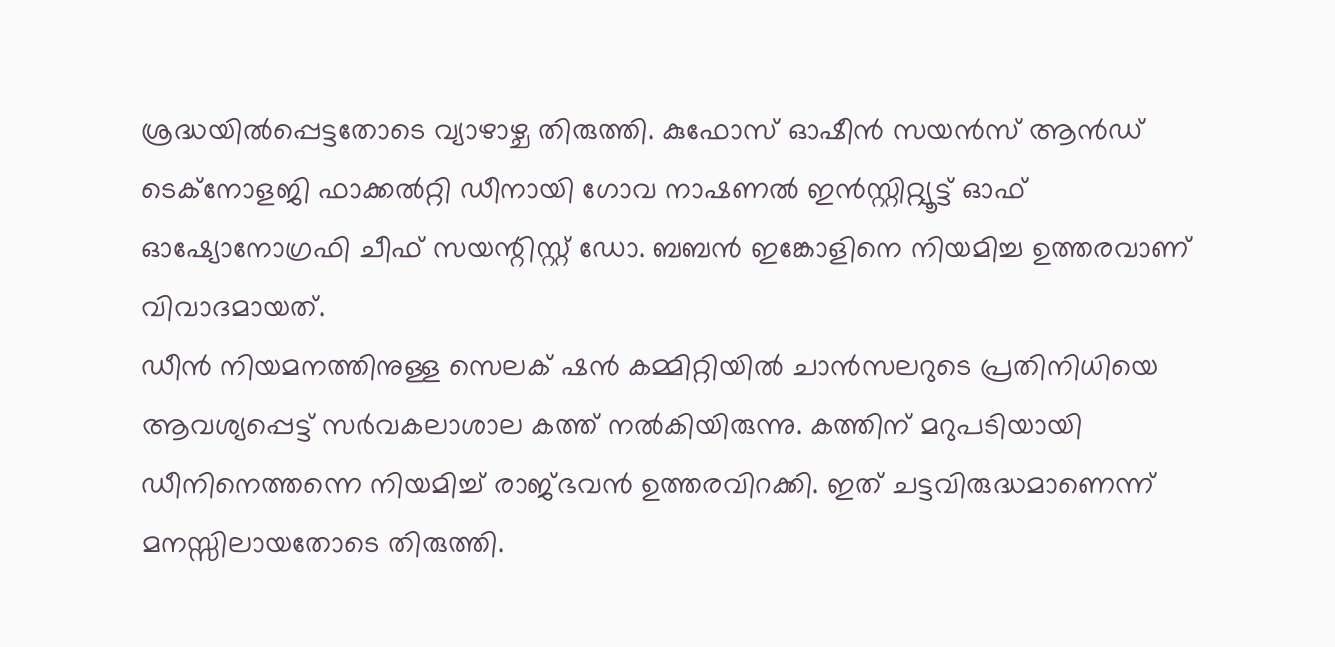ശ്രദ്ധയിൽപ്പെട്ടതോടെ വ്യാഴാഴ്ച തിരുത്തി. കുഫോസ് ഓഷീൻ സയൻസ് ആൻഡ് ടെക്നോളജി ഫാക്കൽറ്റി ഡീനായി ഗോവ നാഷണൽ ഇൻസ്റ്റിറ്റ്യൂട്ട് ഓഫ് ഓഷ്യോനോഗ്രഫി ചീഫ് സയന്റിസ്റ്റ് ഡോ. ബബൻ ഇങ്കോളിനെ നിയമിച്ച ഉത്തരവാണ് വിവാദമായത്.
ഡീൻ നിയമനത്തിനുള്ള സെലക് ഷൻ കമ്മിറ്റിയിൽ ചാൻസലറുടെ പ്രതിനിധിയെ ആവശ്യപ്പെട്ട് സർവകലാശാല കത്ത് നൽകിയിരുന്നു. കത്തിന് മറുപടിയായി ഡീനിനെത്തന്നെ നിയമിച്ച് രാജ്ഭവൻ ഉത്തരവിറക്കി. ഇത് ചട്ടവിരുദ്ധമാണെന്ന് മനസ്സിലായതോടെ തിരുത്തി.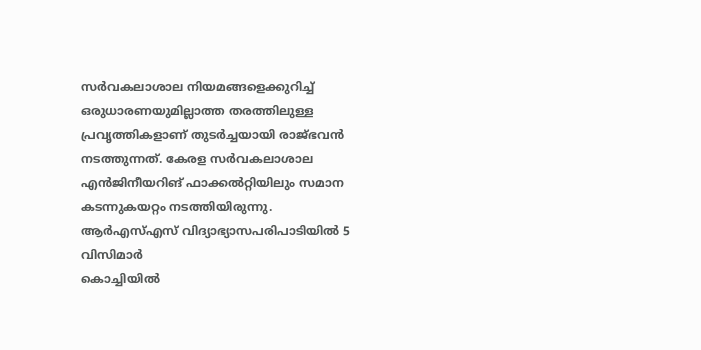സർവകലാശാല നിയമങ്ങളെക്കുറിച്ച് ഒരുധാരണയുമില്ലാത്ത തരത്തിലുള്ള പ്രവൃത്തികളാണ് തുടർച്ചയായി രാജ്ഭവൻ നടത്തുന്നത്. കേരള സർവകലാശാല എൻജിനീയറിങ് ഫാക്കൽറ്റിയിലും സമാന കടന്നുകയറ്റം നടത്തിയിരുന്നു.
ആർഎസ്എസ് വിദ്യാഭ്യാസപരിപാടിയിൽ 5 വിസിമാർ
കൊച്ചിയിൽ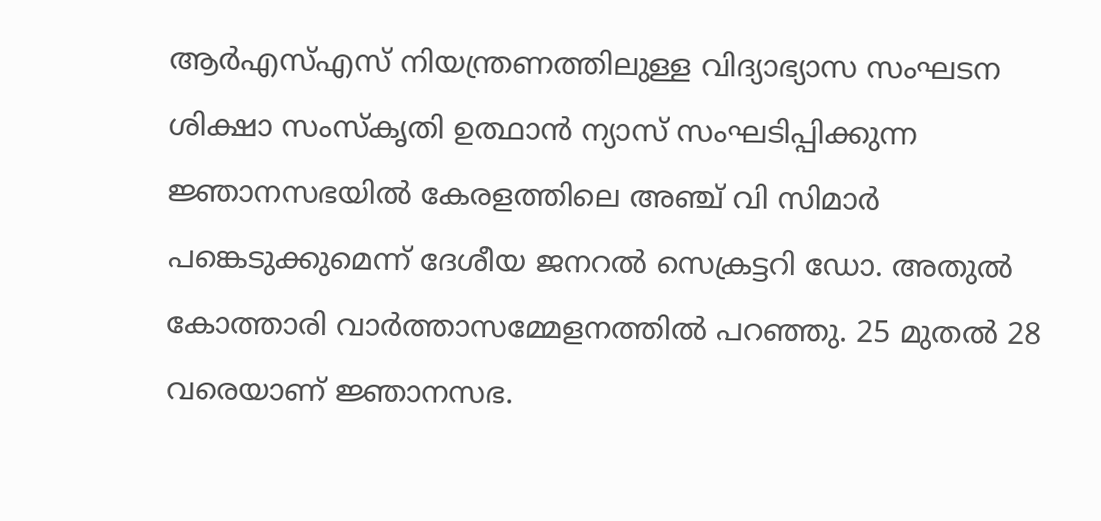ആർഎസ്എസ് നിയന്ത്രണത്തിലുള്ള വിദ്യാഭ്യാസ സംഘടന ശിക്ഷാ സംസ്കൃതി ഉത്ഥാൻ ന്യാസ് സംഘടിപ്പിക്കുന്ന ജ്ഞാനസഭയിൽ കേരളത്തിലെ അഞ്ച് വി സിമാർ പങ്കെടുക്കുമെന്ന് ദേശീയ ജനറൽ സെക്രട്ടറി ഡോ. അതുൽ കോത്താരി വാർത്താസമ്മേളനത്തിൽ പറഞ്ഞു. 25 മുതൽ 28 വരെയാണ് ജ്ഞാനസഭ.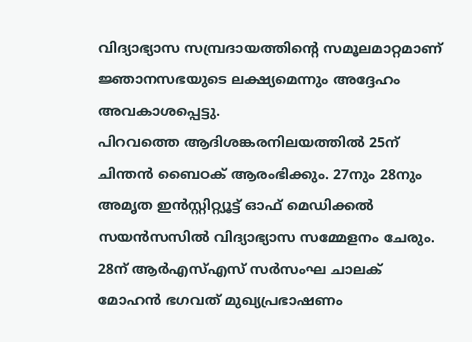വിദ്യാഭ്യാസ സമ്പ്രദായത്തിന്റെ സമൂലമാറ്റമാണ് ജ്ഞാനസഭയുടെ ലക്ഷ്യമെന്നും അദ്ദേഹം അവകാശപ്പെട്ടു.
പിറവത്തെ ആദിശങ്കരനിലയത്തിൽ 25ന് ചിന്തൻ ബൈഠക് ആരംഭിക്കും. 27നും 28നും അമൃത ഇൻസ്റ്റിറ്റ്യൂട്ട് ഓഫ് മെഡിക്കൽ സയൻസസിൽ വിദ്യാഭ്യാസ സമ്മേളനം ചേരും. 28ന് ആർഎസ്എസ് സർസംഘ ചാലക് മോഹൻ ഭഗവത് മുഖ്യപ്രഭാഷണം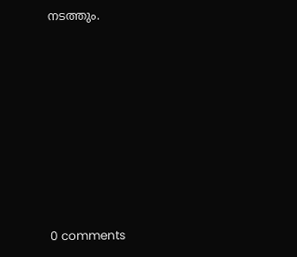നടത്തും.










0 comments